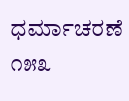ಧರ್ಮಾಚರಣೆ ೧೫೩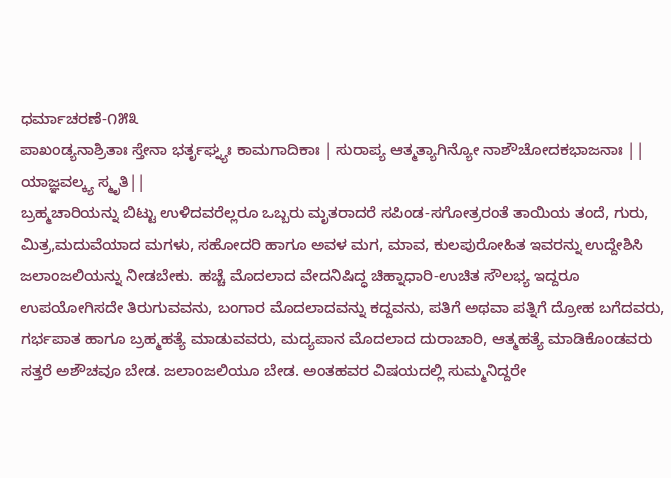ಧರ್ಮಾಚರಣೆ-೧೫೩
ಪಾಖಂಡ್ಯನಾಶ್ರಿತಾಃ ಸ್ತೇನಾ ಭರ್ತೃಘ್ನ್ಯಃ ಕಾಮಗಾದಿಕಾಃ | ಸುರಾಪ್ಯ ಆತ್ಮತ್ಯಾಗಿನ್ಯೋ ನಾಶೌಚೋದಕಭಾಜನಾಃ || ಯಾಜ್ಞವಲ್ಕ್ಯ ಸ್ಮೃತಿ||
ಬ್ರಹ್ಮಚಾರಿಯನ್ನು ಬಿಟ್ಟು ಉಳಿದವರೆಲ್ಲರೂ ಒಬ್ಬರು ಮೃತರಾದರೆ ಸಪಿಂಡ-ಸಗೋತ್ರರಂತೆ ತಾಯಿಯ ತಂದೆ, ಗುರು, ಮಿತ್ರ,ಮದುವೆಯಾದ ಮಗಳು, ಸಹೋದರಿ ಹಾಗೂ ಅವಳ ಮಗ, ಮಾವ, ಕುಲಪುರೋಹಿತ ಇವರನ್ನು ಉದ್ದೇಶಿಸಿ ಜಲಾಂಜಲಿಯನ್ನು ನೀಡಬೇಕು. ಹಚ್ಚೆ ಮೊದಲಾದ ವೇದನಿಷಿದ್ಧ ಚಿಹ್ನಾಧಾರಿ-ಉಚಿತ ಸೌಲಭ್ಯ ಇದ್ದರೂ ಉಪಯೋಗಿಸದೇ ತಿರುಗುವವನು, ಬಂಗಾರ ಮೊದಲಾದವನ್ನು ಕದ್ದವನು, ಪತಿಗೆ ಅಥವಾ ಪತ್ನಿಗೆ ದ್ರೋಹ ಬಗೆದವರು, ಗರ್ಭಪಾತ ಹಾಗೂ ಬ್ರಹ್ಮಹತ್ಯೆ ಮಾಡುವವರು, ಮದ್ಯಪಾನ ಮೊದಲಾದ ದುರಾಚಾರಿ, ಆತ್ಮಹತ್ಯೆ ಮಾಡಿಕೊಂಡವರು ಸತ್ತರೆ ಅಶೌಚವೂ ಬೇಡ. ಜಲಾಂಜಲಿಯೂ ಬೇಡ. ಅಂತಹವರ ವಿಷಯದಲ್ಲಿ ಸುಮ್ಮನಿದ್ದರೇ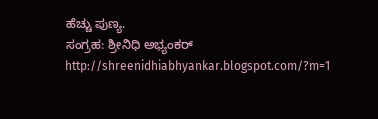ಹೆಚ್ಚು ಪುಣ್ಯ.
ಸಂಗ್ರಹ: ಶ್ರೀನಿಧಿ ಅಭ್ಯಂಕರ್
http://shreenidhiabhyankar.blogspot.com/?m=1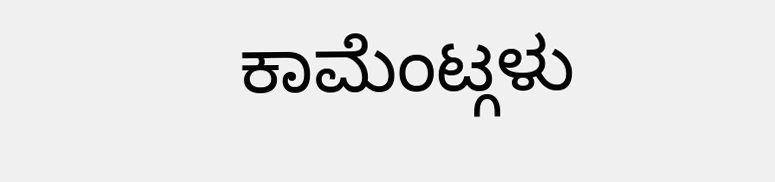ಕಾಮೆಂಟ್ಗಳು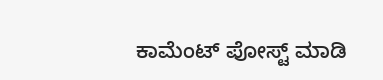ಕಾಮೆಂಟ್ ಪೋಸ್ಟ್ ಮಾಡಿ